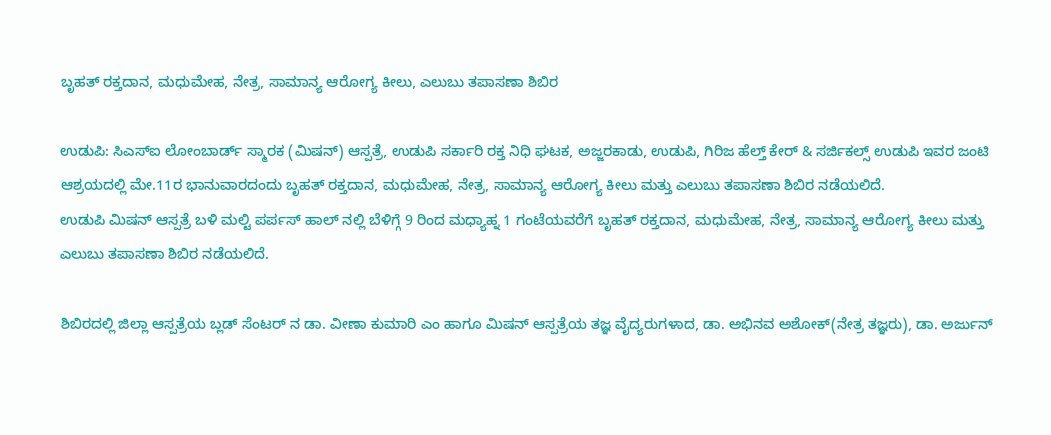ಬೃಹತ್‌ ರಕ್ತದಾನ, ಮಧುಮೇಹ, ನೇತ್ರ, ಸಾಮಾನ್ಯ ಆರೋಗ್ಯ ಕೀಲು, ಎಲುಬು ತಪಾಸಣಾ ಶಿಬಿರ

ಉಡುಪಿ: ಸಿಎಸ್‌ಐ ಲೋಂಬಾರ್ಡ್‌ ಸ್ಮಾರಕ (ಮಿಷನ್) ಆಸ್ಪತ್ರೆ, ಉಡುಪಿ ಸರ್ಕಾರಿ ರಕ್ತ ನಿಧಿ ಘಟಕ, ಅಜ್ಜರಕಾಡು, ಉಡುಪಿ, ಗಿರಿಜ ಹೆಲ್ತ್‌ ಕೇರ್‌ & ಸರ್ಜಿಕಲ್ಸ್‌ ಉಡುಪಿ ಇವರ ಜಂಟಿ ಆಶ್ರಯದಲ್ಲಿ ಮೇ.11ರ ಭಾನುವಾರದಂದು ಬೃಹತ್‌ ರಕ್ತದಾನ, ಮಧುಮೇಹ, ನೇತ್ರ, ಸಾಮಾನ್ಯ ಆರೋಗ್ಯ ಕೀಲು ಮತ್ತು ಎಲುಬು ತಪಾಸಣಾ ಶಿಬಿರ ನಡೆಯಲಿದೆ.
ಉಡುಪಿ ಮಿಷನ್‌ ಆಸ್ಪತ್ರೆ ಬಳಿ ಮಲ್ಟಿ ಪರ್ಪಸ್‌ ಹಾಲ್‌ ನಲ್ಲಿ ಬೆಳಿಗ್ಗೆ 9 ರಿಂದ ಮಧ್ಯಾಹ್ನ 1 ಗಂಟೆಯವರೆಗೆ ಬೃಹತ್‌ ರಕ್ತದಾನ, ಮಧುಮೇಹ, ನೇತ್ರ, ಸಾಮಾನ್ಯ ಆರೋಗ್ಯ ಕೀಲು ಮತ್ತು ಎಲುಬು ತಪಾಸಣಾ ಶಿಬಿರ ನಡೆಯಲಿದೆ.

ಶಿಬಿರದಲ್ಲಿ ಜಿಲ್ಲಾ ಆಸ್ಪತ್ರೆಯ ಬ್ಲಡ್‌ ಸೆಂಟರ್‌ ನ ಡಾ. ವೀಣಾ ಕುಮಾರಿ ಎಂ ಹಾಗೂ ಮಿಷನ್‌ ಆಸ್ಪತ್ರೆಯ ತಜ್ಞ ವೈದ್ಯರುಗಳಾದ, ಡಾ. ಅಭಿನವ ಅಶೋಕ್(ನೇತ್ರ ತಜ್ಞರು), ಡಾ. ಅರ್ಜುನ್‌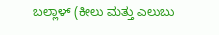ಬಲ್ಲಾಳ್‌ (ಕೀಲು ಮತ್ತು ಎಲುಬು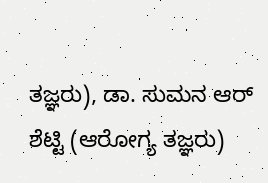ತಜ್ಞರು), ಡಾ. ಸುಮನ ಆರ್‌ ಶೆಟ್ಟಿ (ಆರೋಗ್ಯ ತಜ್ಞರು)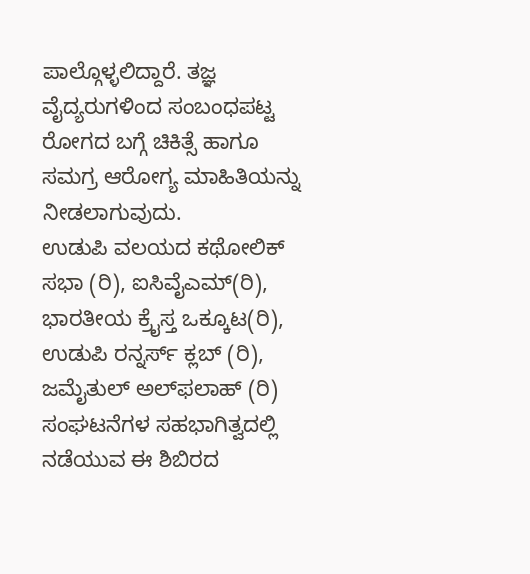ಪಾಲ್ಗೊಳ್ಳಲಿದ್ದಾರೆ. ತಜ್ಞ ವೈದ್ಯರುಗಳಿಂದ ಸಂಬಂಧಪಟ್ಟ ರೋಗದ ಬಗ್ಗೆ ಚಿಕಿತ್ಸೆ ಹಾಗೂ ಸಮಗ್ರ ಆರೋಗ್ಯ ಮಾಹಿತಿಯನ್ನು ನೀಡಲಾಗುವುದು.
ಉಡುಪಿ ವಲಯದ ಕಥೋಲಿಕ್‌ ಸಭಾ (ರಿ), ಐಸಿವೈಎಮ್‌(ರಿ), ಭಾರತೀಯ ಕ್ರೈಸ್ತ ಒಕ್ಕೂಟ(ರಿ), ಉಡುಪಿ ರನ್ನರ್ಸ್‌ ಕ್ಲಬ್‌ (ರಿ), ಜಮೈತುಲ್‌ ಅಲ್‌ಫಲಾಹ್‌ (ರಿ) ಸಂಘಟನೆಗಳ ಸಹಭಾಗಿತ್ವದಲ್ಲಿ ನಡೆಯುವ ಈ ಶಿಬಿರದ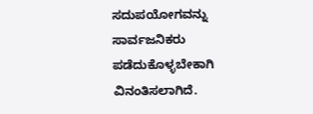ಸದುಪಯೋಗವನ್ನು ಸಾರ್ವಜನಿಕರು ಪಡೆದುಕೊಳ್ಳಬೇಕಾಗಿ ವಿನಂತಿಸಲಾಗಿದೆ.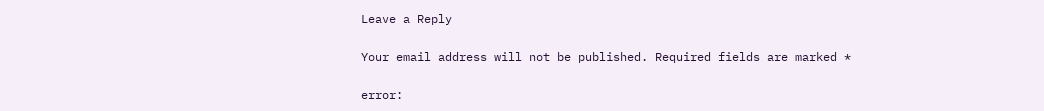Leave a Reply

Your email address will not be published. Required fields are marked *

error: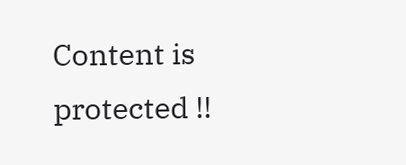Content is protected !!